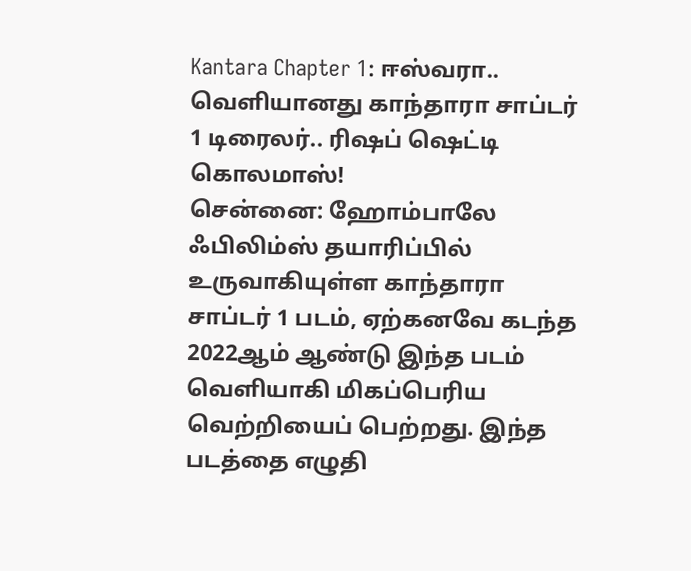Kantara Chapter 1: ஈஸ்வரா.. வெளியானது காந்தாரா சாப்டர் 1 டிரைலர்.. ரிஷப் ஷெட்டி கொலமாஸ்!
சென்னை: ஹோம்பாலே ஃபிலிம்ஸ் தயாரிப்பில் உருவாகியுள்ள காந்தாரா சாப்டர் 1 படம், ஏற்கனவே கடந்த 2022ஆம் ஆண்டு இந்த படம் வெளியாகி மிகப்பெரிய வெற்றியைப் பெற்றது. இந்த படத்தை எழுதி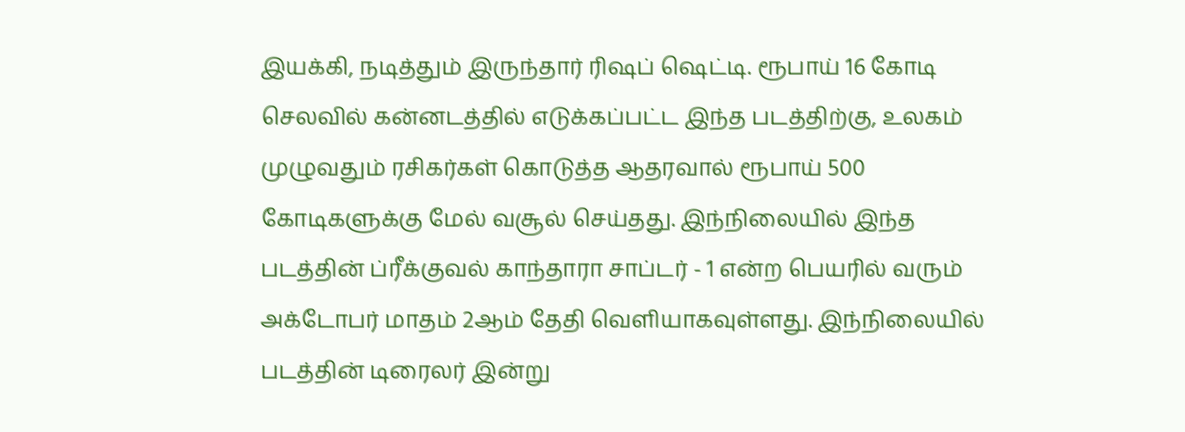இயக்கி, நடித்தும் இருந்தார் ரிஷப் ஷெட்டி. ரூபாய் 16 கோடி செலவில் கன்னடத்தில் எடுக்கப்பட்ட இந்த படத்திற்கு, உலகம் முழுவதும் ரசிகர்கள் கொடுத்த ஆதரவால் ரூபாய் 500 கோடிகளுக்கு மேல் வசூல் செய்தது. இந்நிலையில் இந்த படத்தின் ப்ரீக்குவல் காந்தாரா சாப்டர் - 1 என்ற பெயரில் வரும் அக்டோபர் மாதம் 2ஆம் தேதி வெளியாகவுள்ளது. இந்நிலையில் படத்தின் டிரைலர் இன்று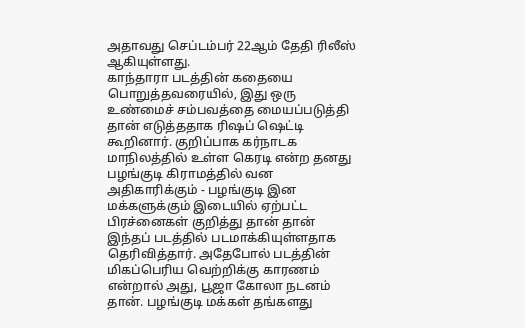அதாவது செப்டம்பர் 22ஆம் தேதி ரிலீஸ் ஆகியுள்ளது.
காந்தாரா படத்தின் கதையை பொறுத்தவரையில், இது ஒரு உண்மைச் சம்பவத்தை மையப்படுத்தி தான் எடுத்ததாக ரிஷப் ஷெட்டி கூறினார். குறிப்பாக கர்நாடக மாநிலத்தில் உள்ள கெரடி என்ற தனது பழங்குடி கிராமத்தில் வன அதிகாரிக்கும் - பழங்குடி இன மக்களுக்கும் இடையில் ஏற்பட்ட பிரச்னைகள் குறித்து தான் தான் இந்தப் படத்தில் படமாக்கியுள்ளதாக தெரிவித்தார். அதேபோல் படத்தின் மிகப்பெரிய வெற்றிக்கு காரணம் என்றால் அது, பூஜா கோலா நடனம் தான். பழங்குடி மக்கள் தங்களது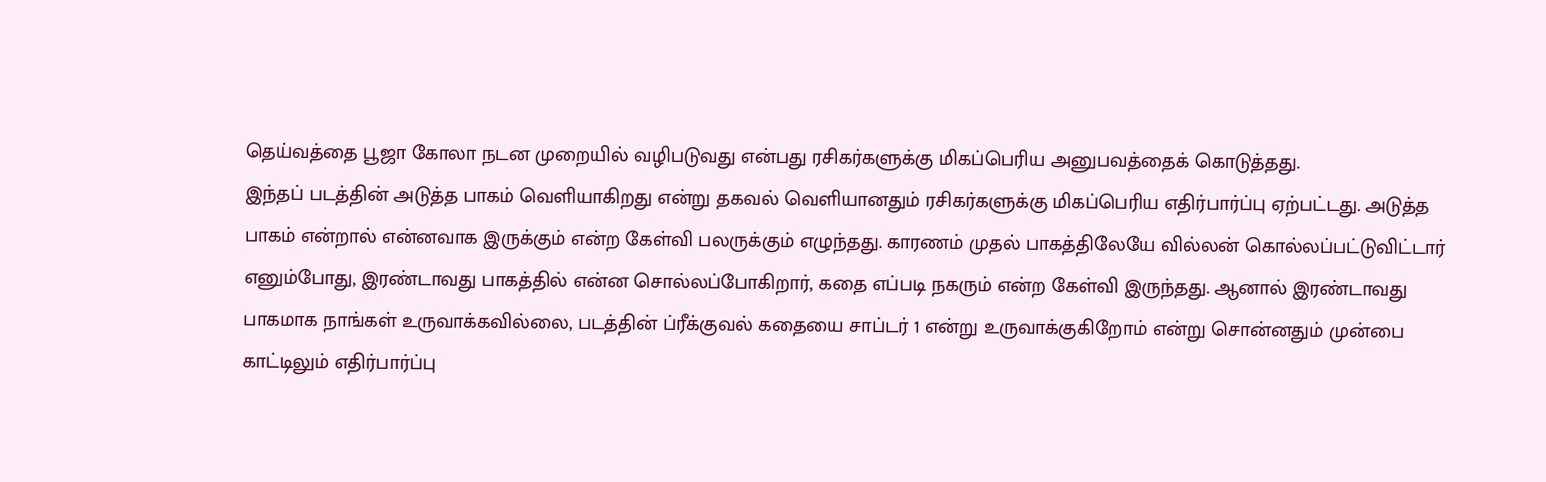தெய்வத்தை பூஜா கோலா நடன முறையில் வழிபடுவது என்பது ரசிகர்களுக்கு மிகப்பெரிய அனுபவத்தைக் கொடுத்தது.
இந்தப் படத்தின் அடுத்த பாகம் வெளியாகிறது என்று தகவல் வெளியானதும் ரசிகர்களுக்கு மிகப்பெரிய எதிர்பார்ப்பு ஏற்பட்டது. அடுத்த பாகம் என்றால் என்னவாக இருக்கும் என்ற கேள்வி பலருக்கும் எழுந்தது. காரணம் முதல் பாகத்திலேயே வில்லன் கொல்லப்பட்டுவிட்டார் எனும்போது, இரண்டாவது பாகத்தில் என்ன சொல்லப்போகிறார், கதை எப்படி நகரும் என்ற கேள்வி இருந்தது. ஆனால் இரண்டாவது பாகமாக நாங்கள் உருவாக்கவில்லை, படத்தின் ப்ரீக்குவல் கதையை சாப்டர் 1 என்று உருவாக்குகிறோம் என்று சொன்னதும் முன்பை காட்டிலும் எதிர்பார்ப்பு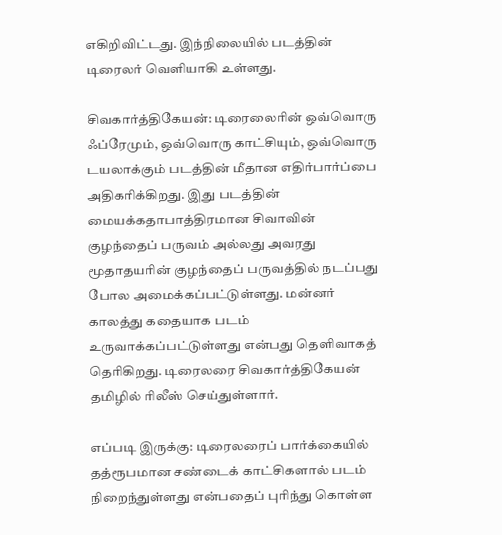எகிறிவிட்டது. இந்நிலையில் படத்தின் டிரைலர் வெளியாகி உள்ளது.

சிவகார்த்திகேயன்: டிரைலைரின் ஒவ்வொரு ஃப்ரேமும், ஒவ்வொரு காட்சியும், ஒவ்வொரு டயலாக்கும் படத்தின் மீதான எதிர்பார்ப்பை அதிகரிக்கிறது. இது படத்தின் மையக்கதாபாத்திரமான சிவாவின் குழந்தைப் பருவம் அல்லது அவரது மூதாதயரின் குழந்தைப் பருவத்தில் நடப்பது போல அமைக்கப்பட்டுள்ளது. மன்னர் காலத்து கதையாக படம் உருவாக்கப்பட்டுள்ளது என்பது தெளிவாகத் தெரிகிறது. டிரைலரை சிவகார்த்திகேயன் தமிழில் ரிலீஸ் செய்துள்ளார்.

எப்படி இருக்கு: டிரைலரைப் பார்க்கையில் தத்ரூபமான சண்டைக் காட்சிகளால் படம் நிறைந்துள்ளது என்பதைப் புரிந்து கொள்ள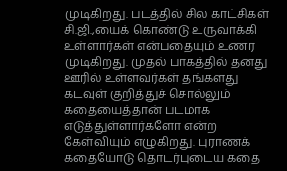முடிகிறது. படத்தில் சில காட்சிகள் சி.ஜி.,யைக் கொண்டு உருவாக்கி உள்ளார்கள் என்பதையும் உணர முடிகிறது. முதல் பாகத்தில் தனது ஊரில் உள்ளவர்கள் தங்களது கடவுள் குறித்துச் சொல்லும் கதையைத்தான் படமாக எடுத்துள்ளார்களோ என்ற கேள்வியும் எழுகிறது. புராணக் கதையோடு தொடர்புடைய கதை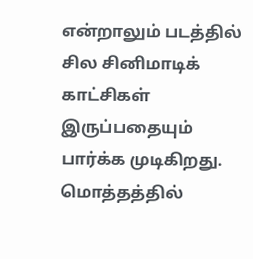என்றாலும் படத்தில் சில சினிமாடிக் காட்சிகள் இருப்பதையும் பார்க்க முடிகிறது. மொத்தத்தில்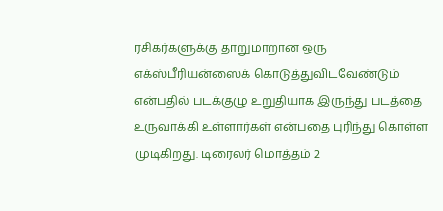ரசிகர்களுக்கு தாறுமாறான ஒரு எக்ஸ்பீரியன்ஸைக் கொடுத்துவிடவேண்டும் என்பதில் படக்குழு உறுதியாக இருந்து படத்தை உருவாக்கி உள்ளார்கள் என்பதை புரிந்து கொள்ள முடிகிறது. டிரைலர் மொத்தம் 2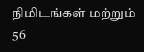நிமிடங்கள் மற்றும் 56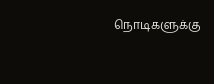நொடிகளுக்கு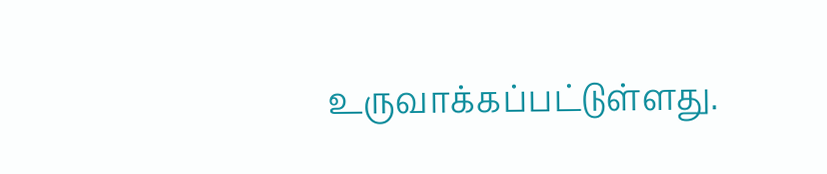உருவாக்கப்பட்டுள்ளது.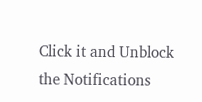Click it and Unblock the Notifications